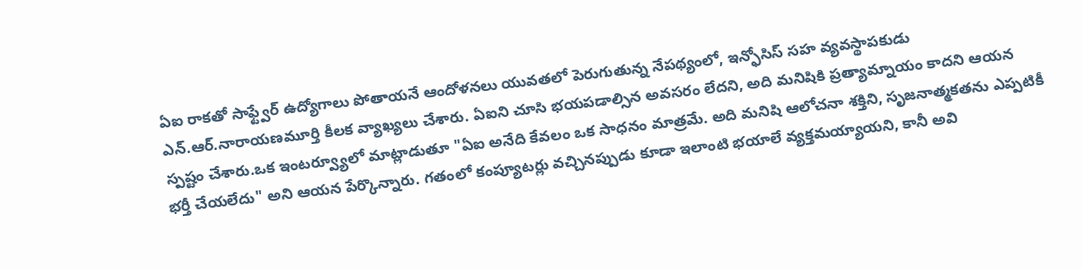ఏఐ రాకతో సాఫ్ట్వేర్ ఉద్యోగాలు పోతాయనే ఆందోళనలు యువతలో పెరుగుతున్న నేపథ్యంలో, ఇన్ఫోసిస్ సహ వ్యవస్థాపకుడు ఎన్.ఆర్.నారాయణమూర్తి కీలక వ్యాఖ్యలు చేశారు. ఏఐని చూసి భయపడాల్సిన అవసరం లేదని, అది మనిషికి ప్రత్యామ్నాయం కాదని ఆయన స్పష్టం చేశారు.ఒక ఇంటర్వ్యూలో మాట్లాడుతూ "ఏఐ అనేది కేవలం ఒక సాధనం మాత్రమే. అది మనిషి ఆలోచనా శక్తిని, సృజనాత్మకతను ఎప్పటికీ భర్తీ చేయలేదు" అని ఆయన పేర్కొన్నారు. గతంలో కంప్యూటర్లు వచ్చినప్పుడు కూడా ఇలాంటి భయాలే వ్యక్తమయ్యాయని, కానీ అవి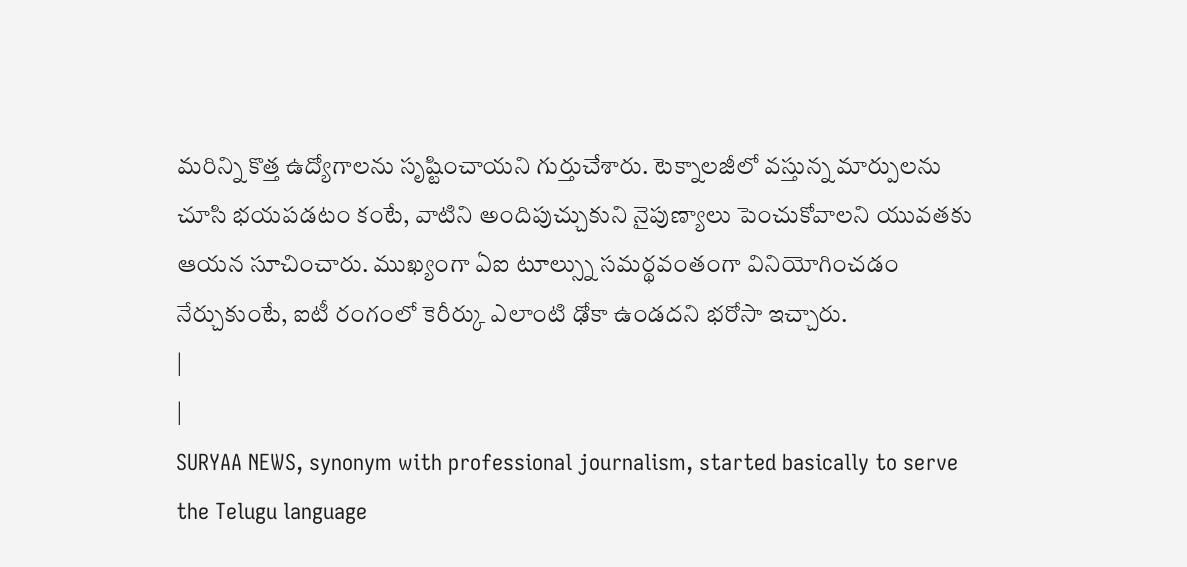మరిన్ని కొత్త ఉద్యోగాలను సృష్టించాయని గుర్తుచేశారు. టెక్నాలజీలో వస్తున్న మార్పులను చూసి భయపడటం కంటే, వాటిని అందిపుచ్చుకుని నైపుణ్యాలు పెంచుకోవాలని యువతకు ఆయన సూచించారు. ముఖ్యంగా ఏఐ టూల్స్ను సమర్థవంతంగా వినియోగించడం నేర్చుకుంటే, ఐటీ రంగంలో కెరీర్కు ఎలాంటి ఢోకా ఉండదని భరోసా ఇచ్చారు.
|
|
SURYAA NEWS, synonym with professional journalism, started basically to serve the Telugu language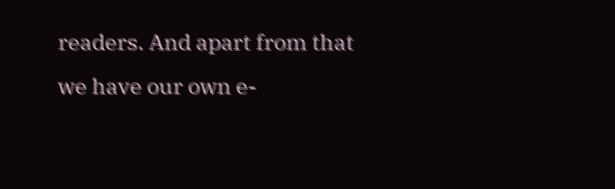readers. And apart from that we have our own e-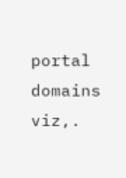portal domains viz,.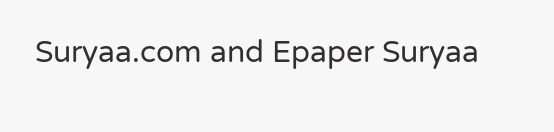Suryaa.com and Epaper Suryaa